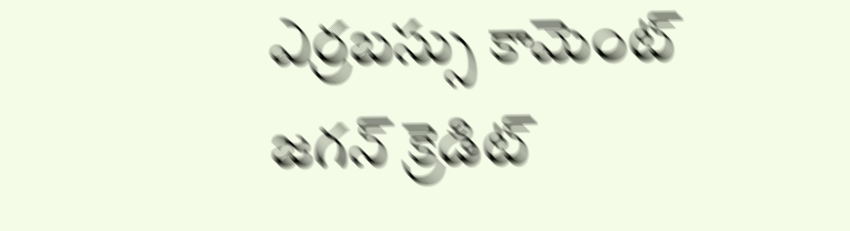ఎర్రబస్సు కామెంట్ జగన్ క్రెడిట్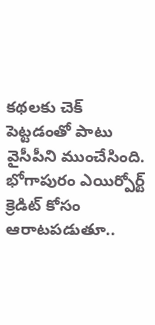కథలకు చెక్ పెట్టడంతో పాటు వైసీపీని ముంచేసింది. భోగాపురం ఎయిర్పోర్ట్ క్రెడిట్ కోసం ఆరాటపడుతూ..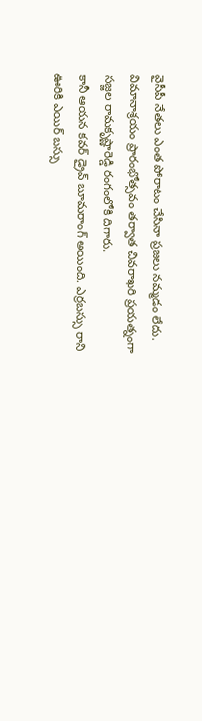వైసీపీ నేతలు ఎంత పోరాటం చేసినా ప్రజలు నమ్మడం లేదు. విమానాశ్రయం ప్రారంభోత్సవం తర్వాత చివరాఖరి ప్రయత్నంగా సజ్జల రామకృష్ణారెడ్డి రంగంలోకి దిగారు.
కానీ ఆయన కవర్ డ్రైవ్ బూమరాంగ్ అయింది. ఎర్రబస్సు రాని ఊరికి ఎయిర్ బస్సు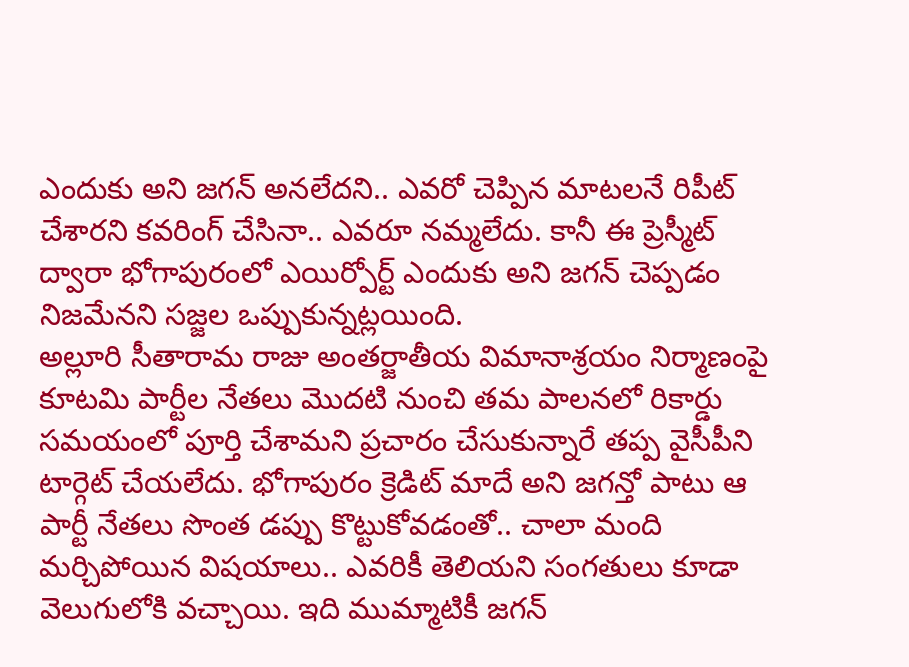ఎందుకు అని జగన్ అనలేదని.. ఎవరో చెప్పిన మాటలనే రిపీట్ చేశారని కవరింగ్ చేసినా.. ఎవరూ నమ్మలేదు. కానీ ఈ ప్రెస్మీట్ ద్వారా భోగాపురంలో ఎయిర్పోర్ట్ ఎందుకు అని జగన్ చెప్పడం నిజమేనని సజ్జల ఒప్పుకున్నట్లయింది.
అల్లూరి సీతారామ రాజు అంతర్జాతీయ విమానాశ్రయం నిర్మాణంపై కూటమి పార్టీల నేతలు మొదటి నుంచి తమ పాలనలో రికార్డు సమయంలో పూర్తి చేశామని ప్రచారం చేసుకున్నారే తప్ప వైసీపీని టార్గెట్ చేయలేదు. భోగాపురం క్రెడిట్ మాదే అని జగన్తో పాటు ఆ పార్టీ నేతలు సొంత డప్పు కొట్టుకోవడంతో.. చాలా మంది మర్చిపోయిన విషయాలు.. ఎవరికీ తెలియని సంగతులు కూడా వెలుగులోకి వచ్చాయి. ఇది ముమ్మాటికీ జగన్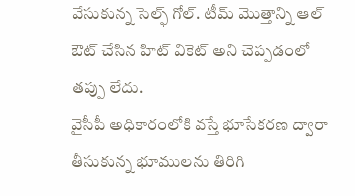వేసుకున్న సెల్ఫ్ గోల్. టీమ్ మొత్తాన్ని ఆల్ ఔట్ చేసిన హిట్ వికెట్ అని చెప్పడంలో తప్పు లేదు.
వైసీపీ అధికారంలోకి వస్తే భూసేకరణ ద్వారా తీసుకున్న భూములను తిరిగి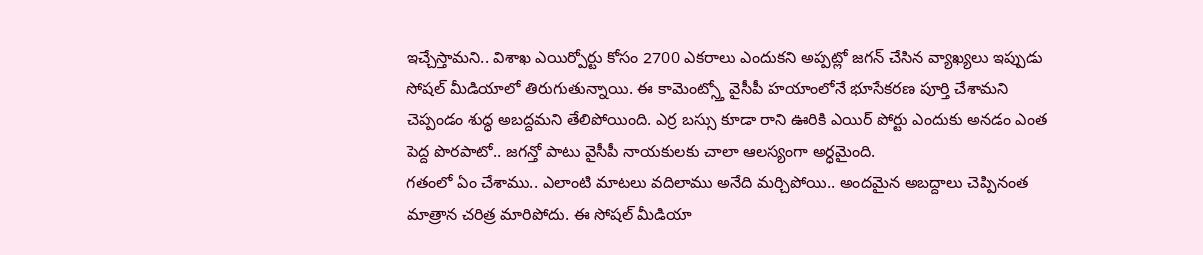ఇచ్చేస్తామని.. విశాఖ ఎయిర్పోర్టు కోసం 2700 ఎకరాలు ఎందుకని అప్పట్లో జగన్ చేసిన వ్యాఖ్యలు ఇప్పుడు సోషల్ మీడియాలో తిరుగుతున్నాయి. ఈ కామెంట్స్తో వైసీపీ హయాంలోనే భూసేకరణ పూర్తి చేశామని చెప్పండం శుద్ధ అబద్దమని తేలిపోయింది. ఎర్ర బస్సు కూడా రాని ఊరికి ఎయిర్ పోర్టు ఎందుకు అనడం ఎంత పెద్ద పొరపాటో.. జగన్తో పాటు వైసీపీ నాయకులకు చాలా ఆలస్యంగా అర్ధమైంది.
గతంలో ఏం చేశాము.. ఎలాంటి మాటలు వదిలాము అనేది మర్చిపోయి.. అందమైన అబద్దాలు చెప్పినంత మాత్రాన చరిత్ర మారిపోదు. ఈ సోషల్ మీడియా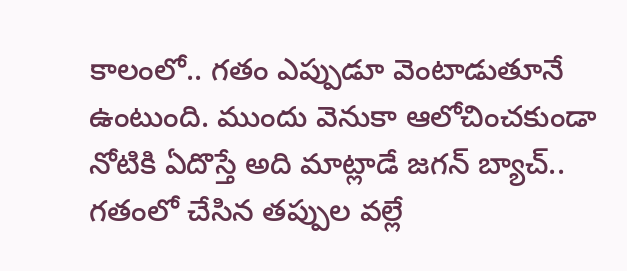కాలంలో.. గతం ఎప్పుడూ వెంటాడుతూనే ఉంటుంది. ముందు వెనుకా ఆలోచించకుండా నోటికి ఏదొస్తే అది మాట్లాడే జగన్ బ్యాచ్.. గతంలో చేసిన తప్పుల వల్లే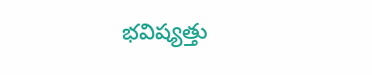భవిష్యత్తు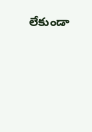లేకుండా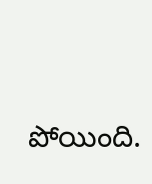పోయింది.